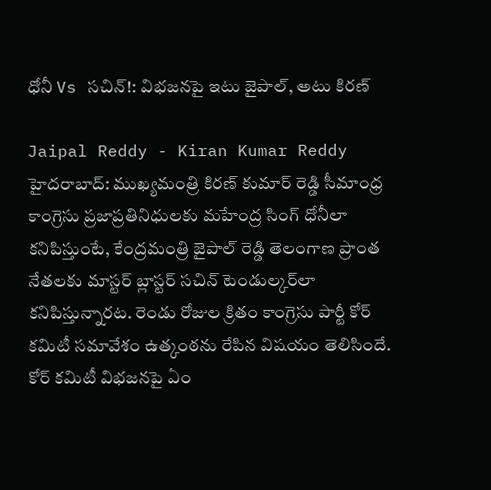ధోనీ Vs సచిన్!: విభజనపై ఇటు జైపాల్, అటు కిరణ్

Jaipal Reddy - Kiran Kumar Reddy
హైదరాబాద్: ముఖ్యమంత్రి కిరణ్ కుమార్ రెడ్డి సీమాంధ్ర కాంగ్రెసు ప్రజాప్రతినిధులకు మహేంద్ర సింగ్ ధోనీలా కనిపిస్తుంటే, కేంద్రమంత్రి జైపాల్ రెడ్డి తెలంగాణ ప్రాంత నేతలకు మాస్టర్ బ్లాస్టర్ సచిన్ టెండుల్కర్‌లా కనిపిస్తున్నారట. రెండు రోజుల క్రితం కాంగ్రెసు పార్టీ కోర్ కమిటీ సమావేశం ఉత్కంఠను రేపిన విషయం తెలిసిందే. కోర్ కమిటీ విభజనపై ఏం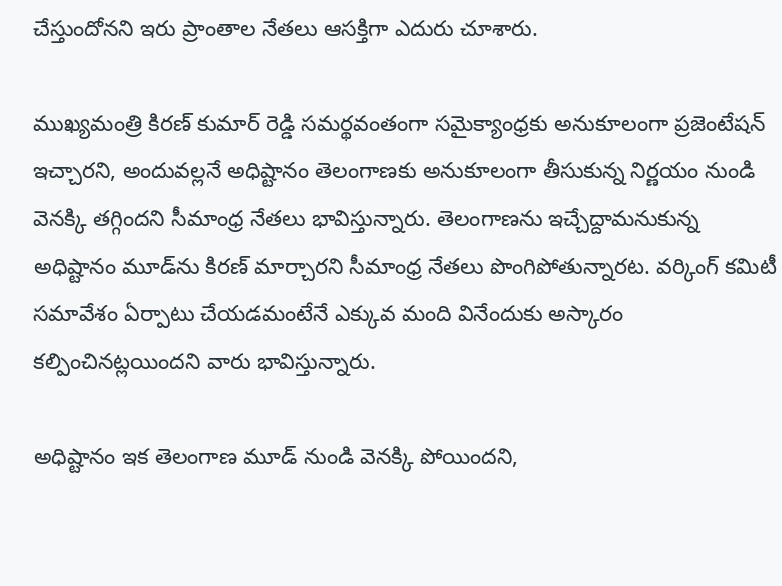చేస్తుందోనని ఇరు ప్రాంతాల నేతలు ఆసక్తిగా ఎదురు చూశారు.

ముఖ్యమంత్రి కిరణ్ కుమార్ రెడ్డి సమర్థవంతంగా సమైక్యాంధ్రకు అనుకూలంగా ప్రజెంటేషన్ ఇచ్చారని, అందువల్లనే అధిష్టానం తెలంగాణకు అనుకూలంగా తీసుకున్న నిర్ణయం నుండి వెనక్కి తగ్గిందని సీమాంధ్ర నేతలు భావిస్తున్నారు. తెలంగాణను ఇచ్చేద్దామనుకున్న అధిష్టానం మూడ్‌ను కిరణ్ మార్చారని సీమాంధ్ర నేతలు పొంగిపోతున్నారట. వర్కింగ్ కమిటీ సమావేశం ఏర్పాటు చేయడమంటేనే ఎక్కువ మంది వినేందుకు అస్కారం కల్పించినట్లయిందని వారు భావిస్తున్నారు.

అధిష్టానం ఇక తెలంగాణ మూడ్ నుండి వెనక్కి పోయిందని,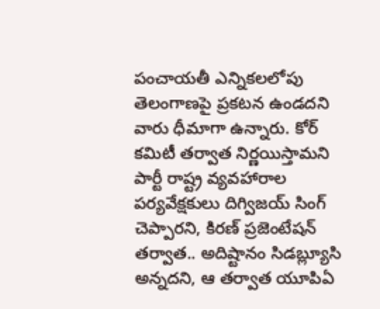పంచాయతీ ఎన్నికలలోపు తెలంగాణపై ప్రకటన ఉండదని వారు ధీమాగా ఉన్నారు. కోర్ కమిటీ తర్వాత నిర్ణయిస్తామని పార్టీ రాష్ట్ర వ్యవహారాల పర్యవేక్షకులు దిగ్విజయ్ సింగ్ చెప్పారని, కిరణ్ ప్రజెంటేషన్ తర్వాత.. అదిష్టానం సిడబ్ల్యూసి అన్నదని, ఆ తర్వాత యూపిఏ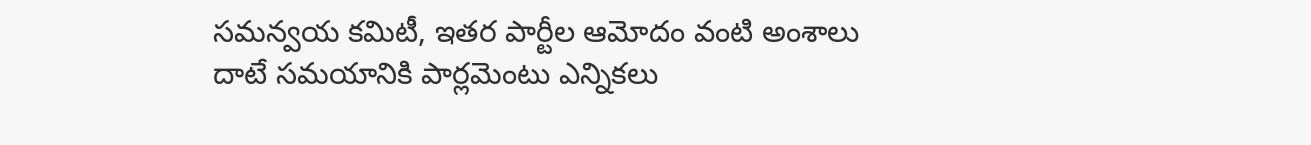సమన్వయ కమిటీ, ఇతర పార్టీల ఆమోదం వంటి అంశాలు దాటే సమయానికి పార్లమెంటు ఎన్నికలు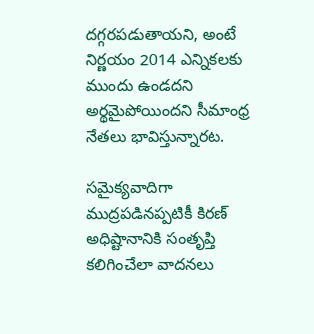దగ్గరపడుతాయని, అంటే నిర్ణయం 2014 ఎన్నికలకు ముందు ఉండదని అర్థమైపోయిందని సీమాంధ్ర నేతలు భావిస్తున్నారట.

సమైక్యవాదిగా ముద్రపడినప్పటికీ కిరణ్ అధిష్టానానికి సంతృప్తి కలిగించేలా వాదనలు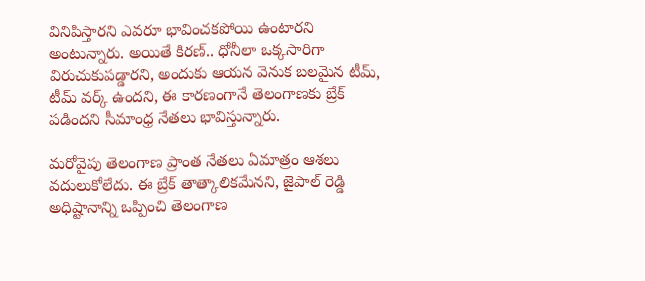వినిపిస్తారని ఎవరూ భావించకపోయి ఉంటారని అంటున్నారు. అయితే కిరణ్.. ధోనీలా ఒక్కసారిగా విరుచుకుపడ్డారని, అందుకు ఆయన వెనుక బలమైన టీమ్, టీమ్ వర్క్ ఉందని, ఈ కారణంగానే తెలంగాణకు బ్రేక్ పడిందని సీమాంధ్ర నేతలు భావిస్తున్నారు.

మరోవైపు తెలంగాణ ప్రాంత నేతలు ఏమాత్రం ఆశలు వదులుకోలేదు. ఈ బ్రేక్ తాత్కాలికమేనని, జైపాల్ రెడ్డి అధిష్టానాన్ని ఒప్పించి తెలంగాణ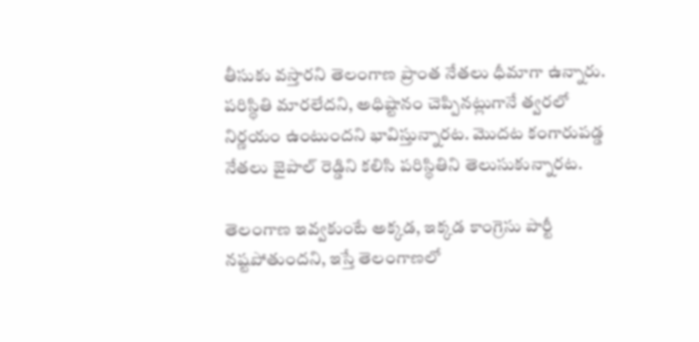తీసుకు వస్తారని తెలంగాణ ప్రాంత నేతలు ధీమాగా ఉన్నారు. పరిస్థితి మారలేదని, అధిష్టానం చెప్పినట్లుగానే త్వరలో నిర్ణయం ఉంటుందని భావిస్తున్నారట. మొదట కంగారుపడ్డ నేతలు జైపాల్ రెడ్డిని కలిసి పరిస్థితిని తెలుసుకున్నారట.

తెలంగాణ ఇవ్వకుంటే అక్కడ, ఇక్కడ కాంగ్రెసు పార్టీ నష్టపోతుందని, ఇస్తే తెలంగాణలో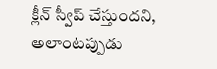క్లీన్ స్వీప్ చేస్తుందని, అలాంటప్పుడు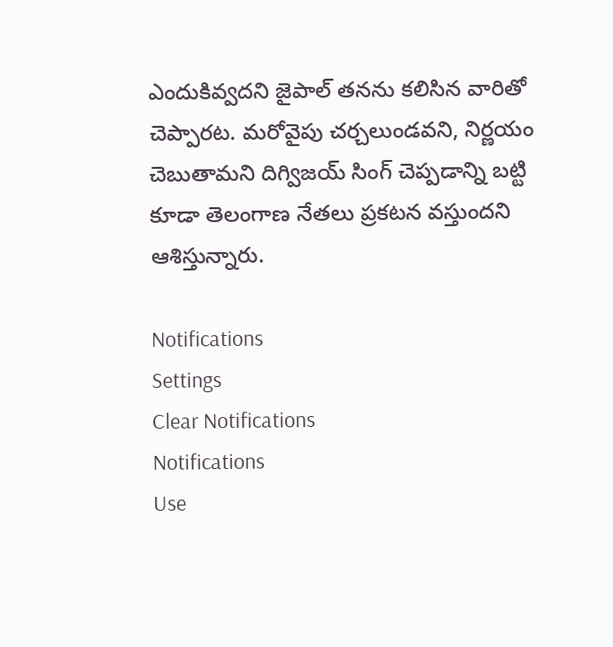ఎందుకివ్వదని జైపాల్ తనను కలిసిన వారితో చెప్పారట. మరోవైపు చర్చలుండవని, నిర్ణయం చెబుతామని దిగ్విజయ్ సింగ్ చెప్పడాన్ని బట్టి కూడా తెలంగాణ నేతలు ప్రకటన వస్తుందని ఆశిస్తున్నారు.

Notifications
Settings
Clear Notifications
Notifications
Use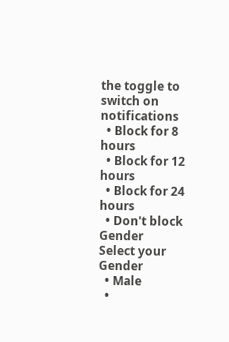the toggle to switch on notifications
  • Block for 8 hours
  • Block for 12 hours
  • Block for 24 hours
  • Don't block
Gender
Select your Gender
  • Male
  •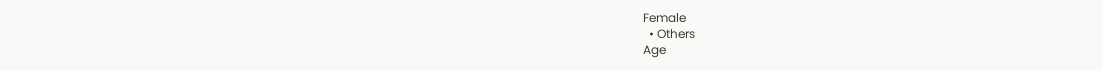Female
  • Others
Age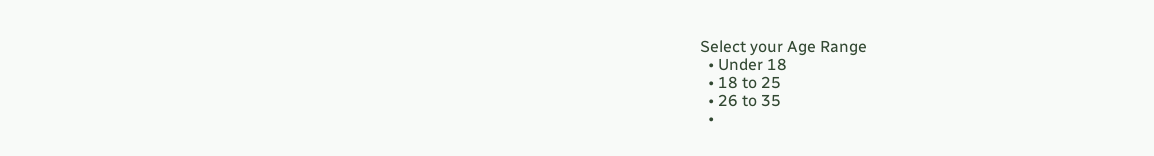Select your Age Range
  • Under 18
  • 18 to 25
  • 26 to 35
  •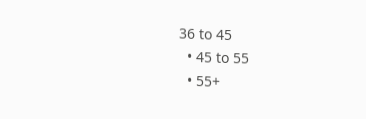36 to 45
  • 45 to 55
  • 55+